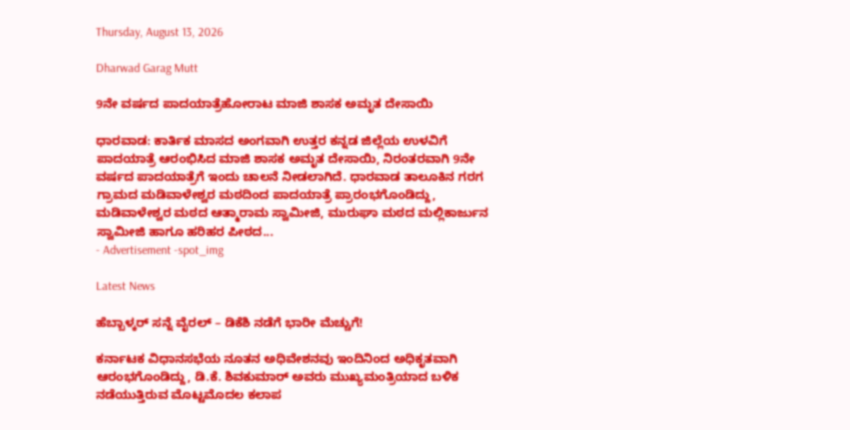Thursday, August 13, 2026

Dharwad Garag Mutt

9ನೇ ವರ್ಷದ ಪಾದಯಾತ್ರೆಹೋರಾಟ ಮಾಜಿ ಶಾಸಕ ಅಮೃತ ದೇಸಾಯಿ

ಧಾರವಾಡ: ಕಾರ್ತಿಕ ಮಾಸದ ಅಂಗವಾಗಿ ಉತ್ತರ ಕನ್ನಡ ಜಿಲ್ಲೆಯ ಉಳವಿಗೆ ಪಾದಯಾತ್ರೆ ಆರಂಭಿಸಿದ ಮಾಜಿ ಶಾಸಕ ಅಮೃತ ದೇಸಾಯಿ, ನಿರಂತರವಾಗಿ 9ನೇ ವರ್ಷದ ಪಾದಯಾತ್ರೆಗೆ ಇಂದು ಚಾಲನೆ ನೀಡಲಾಗಿದೆ. ಧಾರವಾಡ ತಾಲೂಕಿನ ಗರಗ ಗ್ರಾಮದ ಮಡಿವಾಳೇಶ್ವರ ಮಠದಿಂದ ಪಾದಯಾತ್ರೆ ಪ್ರಾರಂಭಗೊಂಡಿದ್ದು, ಮಡಿವಾಳೇಶ್ವರ ಮಠದ ಆತ್ಮಾರಾಮ ಸ್ವಾಮೀಜಿ, ಮುರುಘಾ ಮಠದ ಮಲ್ಲಿಕಾರ್ಜುನ ಸ್ವಾಮೀಜಿ ಹಾಗೂ ಹರಿಹರ ಪೀಠದ...
- Advertisement -spot_img

Latest News

ಹೆಬ್ಬಾಳ್ಕರ್ ಸನ್ನೆ ವೈರಲ್ – ಡಿಕೆಶಿ ನಡೆಗೆ ಭಾರೀ ಮೆಚ್ಚುಗೆ!

ಕರ್ನಾಟಕ ವಿಧಾನಸಭೆಯ ನೂತನ ಅಧಿವೇಶನವು ಇಂದಿನಿಂದ ಅಧಿಕೃತವಾಗಿ ಆರಂಭಗೊಂಡಿದ್ದು, ಡಿ.ಕೆ. ಶಿವಕುಮಾರ್ ಅವರು ಮುಖ್ಯಮಂತ್ರಿಯಾದ ಬಳಿಕ ನಡೆಯುತ್ತಿರುವ ಮೊಟ್ಟಮೊದಲ ಕಲಾಪ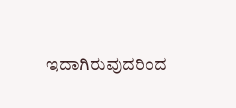ಇದಾಗಿರುವುದರಿಂದ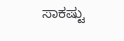ಸಾಕಷ್ಟು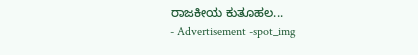ರಾಜಕೀಯ ಕುತೂಹಲ...
- Advertisement -spot_img